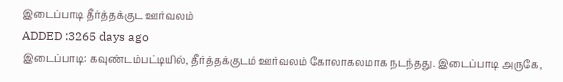இடைப்பாடி தீர்த்தக்குட ஊர்வலம்
ADDED :3265 days ago
இடைப்பாடி: கவுண்டம்பட்டியில், தீர்த்தக்குடம் ஊர்வலம் கோலாகலமாக நடந்தது. இடைப்பாடி அருகே,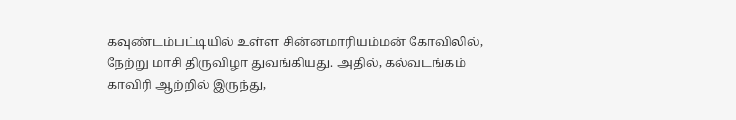கவுண்டம்பட்டியில் உள்ள சின்னமாரியம்மன் கோவிலில், நேற்று மாசி திருவிழா துவங்கியது. அதில், கல்வடங்கம் காவிரி ஆற்றில் இருந்து,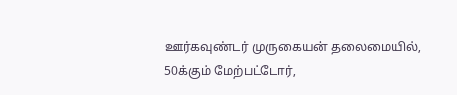ஊர்கவுண்டர் முருகையன் தலைமையில், 50க்கும் மேற்பட்டோர்,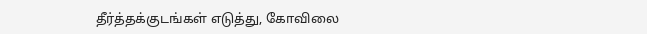தீர்த்தக்குடங்கள் எடுத்து, கோவிலை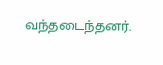வந்தடைந்தனர்.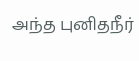அந்த புனிதநீர்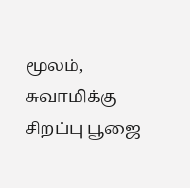மூலம், சுவாமிக்கு சிறப்பு பூஜை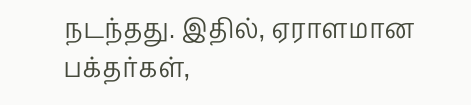நடந்தது. இதில், ஏராளமான பக்தர்கள்,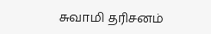சுவாமி தரிசனம்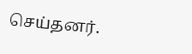செய்தனர்.